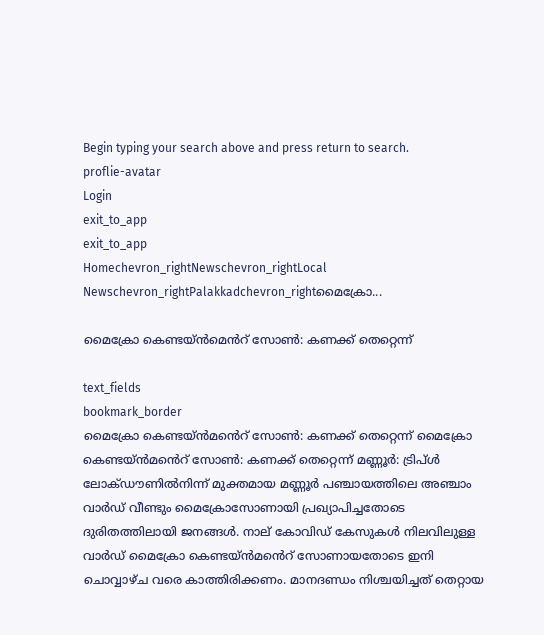Begin typing your search above and press return to search.
proflie-avatar
Login
exit_to_app
exit_to_app
Homechevron_rightNewschevron_rightLocal Newschevron_rightPalakkadchevron_rightമൈക്രോ...

മൈക്രോ കെണ്ടയ്ൻമെൻറ് സോൺ: കണക്ക് തെറ്റെന്ന്

text_fields
bookmark_border
മൈക്രോ കെണ്ടയ്ൻമൻെറ് സോൺ: കണക്ക് തെറ്റെന്ന് മൈക്രോ കെണ്ടയ്ൻമൻെറ് സോൺ: കണക്ക് തെറ്റെന്ന് മണ്ണൂർ: ട്രിപ്ൾ ലോക്ഡൗണിൽനിന്ന് മുക്തമായ മണ്ണൂർ പഞ്ചായത്തിലെ അഞ്ചാം വാർഡ് വീണ്ടും മൈക്രോസോണായി പ്രഖ്യാപിച്ചതോടെ ദുരിതത്തിലായി ജനങ്ങൾ. നാല് കോവിഡ് കേസുകൾ നിലവിലുള്ള വാർഡ് മൈക്രോ കെണ്ടയ്ൻമൻെറ് സോണായതോടെ ഇനി ചൊവ്വാഴ്ച വരെ കാത്തിരിക്കണം. മാനദണ്ഡം നിശ്ചയിച്ചത് തെറ്റായ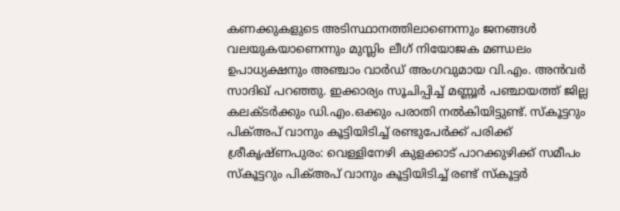കണക്കുകളുടെ അടിസ്ഥാനത്തിലാണെന്നും ജനങ്ങൾ വലയുകയാണെന്നും മുസ്ലിം ലീഗ് നിയോജക മണ്ഡലം ഉപാധ്യക്ഷനും അഞ്ചാം വാർഡ് അംഗവുമായ വി.എം. അൻവർ സാദിഖ് പറഞ്ഞു. ഇക്കാര്യം സൂചിപ്പിച്ച് മണ്ണൂർ പഞ്ചായത്ത് ജില്ല കലക്ടർക്കും ഡി.എം.ഒക്കും പരാതി നൽകിയിട്ടുണ്ട്. സ്കൂട്ടറും പിക്അപ് വാനും കൂട്ടിയിടിച്ച് രണ്ടുപേർക്ക് പരിക്ക് ശ്രീകൃഷ്ണപുരം: വെള്ളിനേഴി കുളക്കാട് പാറക്കുഴിക്ക് സമീപം സ്കൂട്ടറും പിക്അപ് വാനും കൂട്ടിയിടിച്ച് രണ്ട് സ്കൂട്ടർ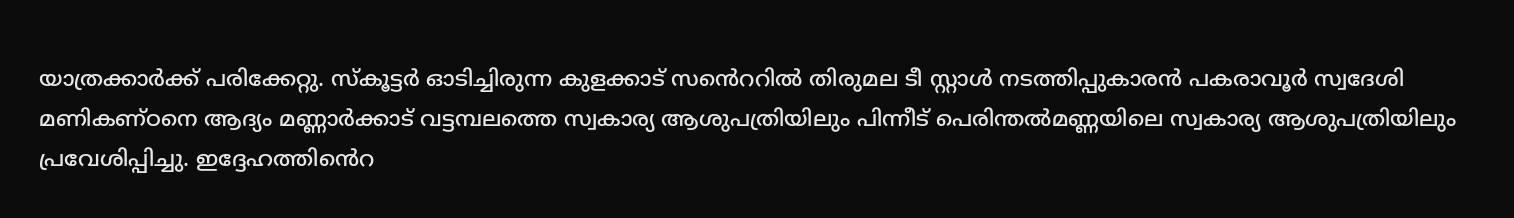യാത്രക്കാർക്ക് പരിക്കേറ്റു. സ്കൂട്ടർ ഓടിച്ചിരുന്ന കുളക്കാട് സൻെററിൽ തിരുമല ടീ സ്റ്റാൾ നടത്തിപ്പുകാരൻ പകരാവൂർ സ്വദേശി മണികണ്ഠനെ ആദ്യം മണ്ണാർക്കാട് വട്ടമ്പലത്തെ സ്വകാര്യ ആശുപത്രിയിലും പിന്നീട് പെരിന്തൽമണ്ണയിലെ സ്വകാര്യ ആശുപത്രിയിലും പ്രവേശിപ്പിച്ചു. ഇദ്ദേഹത്തിൻെറ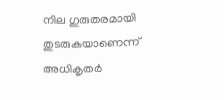നില ഗുരുതരമായി തുടരുകയാണെന്ന് അധികൃതർ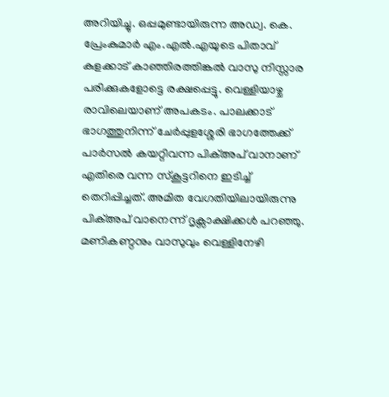അറിയിച്ചു. ഒപ്പമുണ്ടായിരുന്ന അഡ്വ. കെ. പ്രേംകുമാർ എം.എൽ.എയുടെ പിതാവ് കുളക്കാട് കാഞ്ഞിരത്തിങ്കൽ വാസു നിസ്സാര പരിക്കുകളോട്ടെ രക്ഷപ്പെട്ടു. വെള്ളിയാഴ്ച രാവിലെയാണ് അപകടം. പാലക്കാട് ഭാഗത്തുനിന്ന് ചേർപ്പുളശ്ശേരി ഭാഗത്തേക്ക്‌ പാർസൽ കയറ്റിവന്ന പിക്അപ് വാനാണ് എതിരെ വന്ന സ്കൂട്ടറിനെ ഇടിച്ച് തെറിപ്പിച്ചത്. അമിത വേഗതിയിലായിരുന്നു പിക്അപ് വാനെന്ന് ദൃക്സാക്ഷിക്കൾ പറഞ്ഞു. മണികണ്ഠനും വാസുവും വെള്ളിനേഴി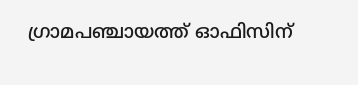ഗ്രാമപഞ്ചായത്ത് ഓഫിസിന്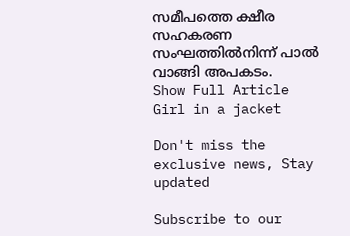സമീപത്തെ ക്ഷീര സഹകരണ സംഘത്തിൽനിന്ന് പാൽ വാങ്ങി അപകടം.
Show Full Article
Girl in a jacket

Don't miss the exclusive news, Stay updated

Subscribe to our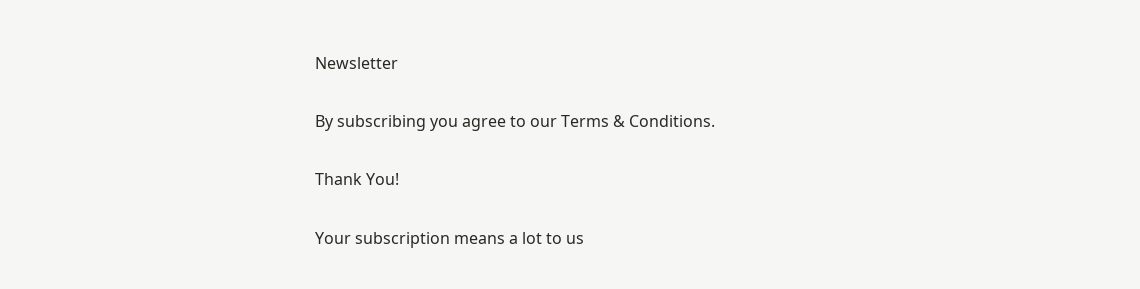Newsletter

By subscribing you agree to our Terms & Conditions.

Thank You!

Your subscription means a lot to us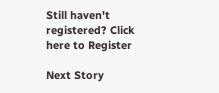Still haven't registered? Click here to Register

Next Story